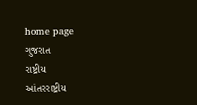home page
ગુજરાત
રાષ્ટ્રીય
આંતરરાષ્ટ્રીય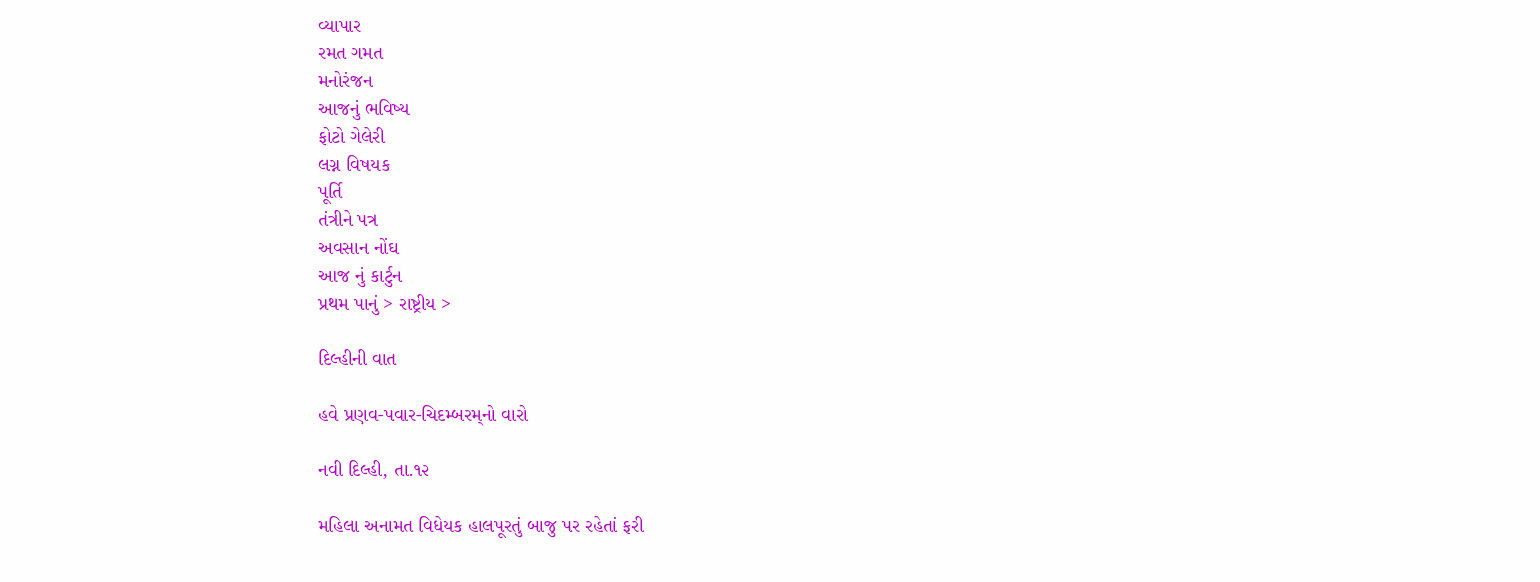વ્યાપાર
રમત ગમત
મનોરંજન
આજનું ભવિષ્ય
ફોટો ગેલેરી
લગ્ન વિષયક
પૂર્તિ
તંત્રીને પત્ર
અવસાન નોંઘ
આજ નું કાર્ટુન
પ્રથમ પાનું > રાષ્ટ્રીય >

દિલ્હીની વાત

હવે પ્રણવ-પવાર-ચિદમ્બરમ્‌નો વારો

નવી દિલ્હી, તા.૧૨

મહિલા અનામત વિધેયક હાલપૂરતું બાજુ પર રહેતાં ફરી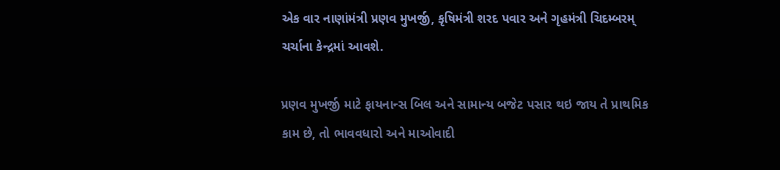એક વાર નાણાંમંત્રી પ્રણવ મુખર્જી, કૃષિમંત્રી શરદ પવાર અને ગૃહમંત્રી ચિદમ્બરમ્‌ ચર્ચાના કેન્દ્રમાં આવશે.

પ્રણવ મુખર્જી માટે ફાયનાન્સ બિલ અને સામાન્ય બજેટ પસાર થઇ જાય તે પ્રાથમિક કામ છે, તો ભાવવધારો અને માઓવાદી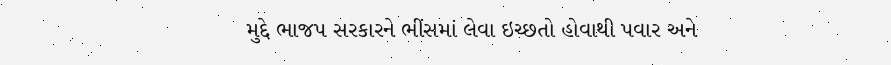મુદ્દે ભાજપ સરકારને ભીંસમાં લેવા ઇચ્છતો હોવાથી પવાર અને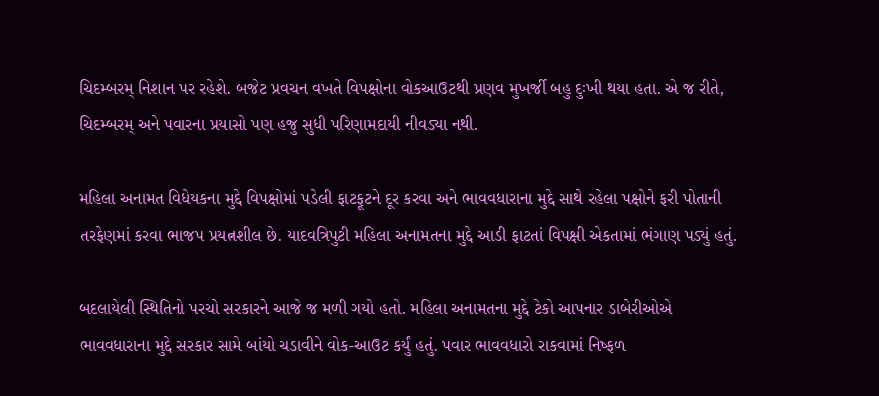ચિદમ્બરમ્‌ નિશાન પર રહેશે. બજેટ પ્રવચન વખતે વિપક્ષોના વોકઆઉટથી પ્રણવ મુખર્જી બહુ દુઃખી થયા હતા. એ જ રીતે, ચિદમ્બરમ્‌ અને પવારના પ્રયાસો પણ હજુ સુધી પરિણામદાયી નીવડ્યા નથી.

મહિલા અનામત વિધેયકના મુદ્દે વિપક્ષોમાં પડેલી ફાટફૂટને દૂર કરવા અને ભાવવધારાના મુદ્દે સાથે રહેલા પક્ષોને ફરી પોતાની તરફેણમાં કરવા ભાજપ પ્રયત્નશીલ છે. યાદવત્રિપુટી મહિલા અનામતના મુદ્દે આડી ફાટતાં વિપક્ષી એકતામાં ભંગાણ પડ્યું હતું.

બદલાયેલી સ્થિતિનો પરચો સરકારને આજે જ મળી ગયો હતો. મહિલા અનામતના મુદ્દે ટેકો આપનાર ડાબેરીઓએ ભાવવધારાના મુદ્દે સરકાર સામે બાંયો ચડાવીને વોક-આઉટ કર્યું હતું. પવાર ભાવવધારો રાકવામાં નિષ્ફળ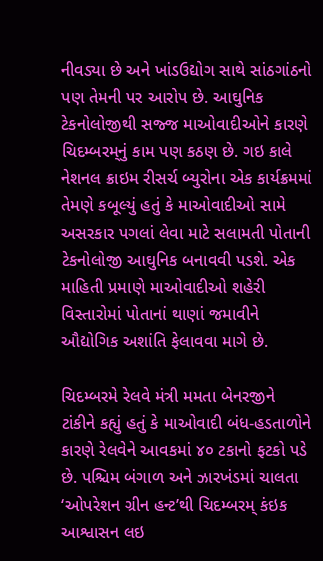નીવડ્યા છે અને ખાંડઉદ્યોગ સાથે સાંઠગાંઠનો પણ તેમની પર આરોપ છે. આઘુનિક ટેકનોલોજીથી સજ્જ માઓવાદીઓને કારણે ચિદમ્બરમ્‌નું કામ પણ કઠણ છે. ગઇ કાલે નેશનલ ક્રાઇમ રીસર્ચ બ્યુરોના એક કાર્યક્રમમાં તેમણે કબૂલ્યું હતું કે માઓવાદીઓ સામે અસરકાર પગલાં લેવા માટે સલામતી પોતાની ટેકનોલોજી આઘુનિક બનાવવી પડશે. એક માહિતી પ્રમાણે માઓવાદીઓ શહેરી વિસ્તારોમાં પોતાનાં થાણાં જમાવીને ઔદ્યોગિક અશાંતિ ફેલાવવા માગે છે.

ચિદમ્બરમે રેલવે મંત્રી મમતા બેનરજીને ટાંકીને કહ્યું હતું કે માઓવાદી બંધ-હડતાળોને કારણે રેલવેને આવકમાં ૪૦ ટકાનો ફટકો પડે છે. પશ્ચિમ બંગાળ અને ઝારખંડમાં ચાલતા ‘ઓપરેશન ગ્રીન હન્ટ’થી ચિદમ્બરમ્‌ કંઇક આશ્વાસન લઇ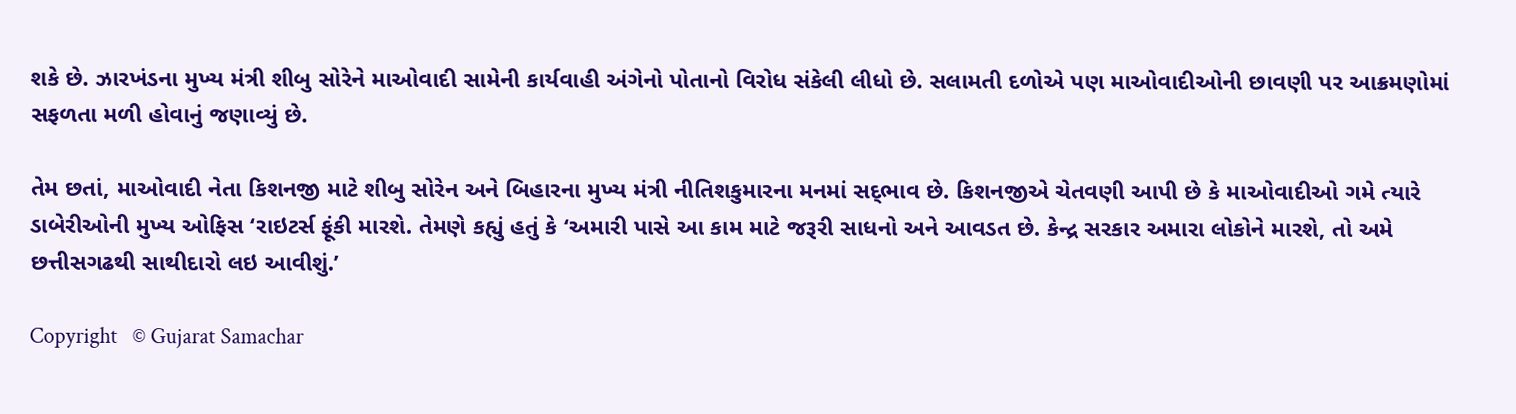શકે છે. ઝારખંડના મુખ્ય મંત્રી શીબુ સોરેને માઓવાદી સામેની કાર્યવાહી અંગેનો પોતાનો વિરોધ સંકેલી લીધો છે. સલામતી દળોએ પણ માઓવાદીઓની છાવણી પર આક્રમણોમાં સફળતા મળી હોવાનું જણાવ્યું છે.

તેમ છતાં, માઓવાદી નેતા કિશનજી માટે શીબુ સોરેન અને બિહારના મુખ્ય મંત્રી નીતિશકુમારના મનમાં સદ્‌ભાવ છે. કિશનજીએ ચેતવણી આપી છે કે માઓવાદીઓ ગમે ત્યારે ડાબેરીઓની મુખ્ય ઓફિસ ‘રાઇટર્સ ફૂંકી મારશે. તેમણે કહ્યું હતું કે ‘અમારી પાસે આ કામ માટે જરૂરી સાધનો અને આવડત છે. કેન્દ્ર સરકાર અમારા લોકોને મારશે, તો અમે છત્તીસગઢથી સાથીદારો લઇ આવીશું.’

Copyright   © Gujarat Samachar